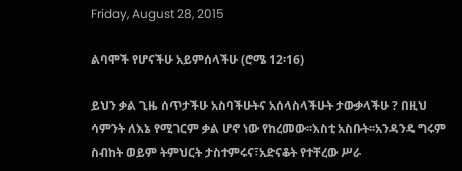Friday, August 28, 2015

ልባሞች የሆናችሁ አይምሰላችሁ (ሮሜ 12፡16)

ይህን ቃል ጊዜ ሰጥታችሁ አስባችሁትና አሰላስላችሁት ታውቃላችሁ ? በዚህ ሳምንት ለእኔ የሚገርም ቃል ሆኖ ነው የከረመው፡፡እስቲ አስቡት፡፡አንዳንዴ ግሩም ስብከት ወይም ትምህርት ታስተምሩና፣አድናቆት የተቸረው ሥራ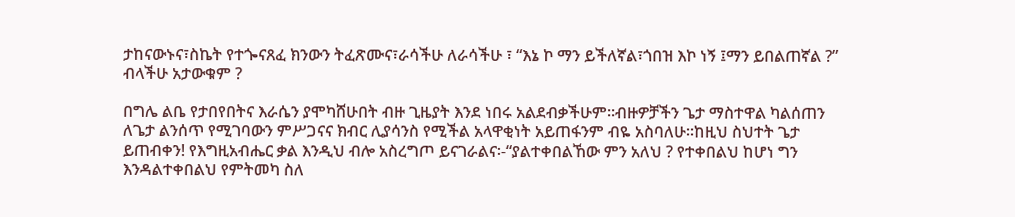ታከናውኑና፣ስኬት የተጐናጸፈ ክንውን ትፈጽሙና፣ራሳችሁ ለራሳችሁ ፣ “እኔ ኮ ማን ይችለኛል፣ጎበዝ እኮ ነኝ ፤ማን ይበልጠኛል ?” ብላችሁ አታውቁም ?

በግሌ ልቤ የታበየበትና እራሴን ያሞካሸሁበት ብዙ ጊዜያት እንደ ነበሩ አልደብቃችሁም፡፡ብዙዎቻችን ጌታ ማስተዋል ካልሰጠን ለጌታ ልንሰጥ የሚገባውን ምሥጋናና ክብር ሊያሳንስ የሚችል አላዋቂነት አይጠፋንም ብዬ አስባለሁ፡፡ከዚህ ስህተት ጌታ ይጠብቀን! የእግዚአብሔር ቃል እንዲህ ብሎ አስረግጦ ይናገራልና፡-“ያልተቀበልኸው ምን አለህ ? የተቀበልህ ከሆነ ግን እንዳልተቀበልህ የምትመካ ስለ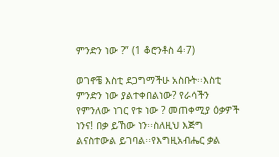ምንድን ነው ?” (1 ቆሮንቶስ 4፡7)

ወገኖቼ እስቲ ደጋግማችሁ አስቡት፡፡እስቲ ምንድን ነው ያልተቀበልነው? የራሳችን የምንለው ነገር የቱ ነው ? መጠቀሚያ ዕቃዎች ነንና! በቃ ይኸው ነን፡፡ስለዚህ እጅግ ልናስተውል ይገባል፡፡የእግዚአብሔር ቃል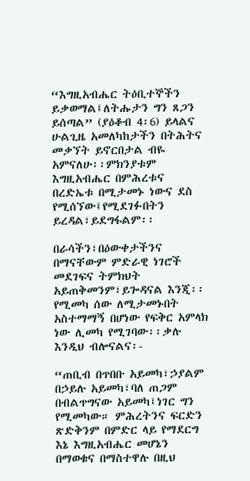“እግዚአብሔር ትዕቢተኞችን ይቃወማል፤ለትሑታን ግን ጸጋን ይሰጣል” (ያዕቆብ 4፡6) ይላልና ሁልጊዜ አመለካከታችን በትሕትና መቃኘት ይኖርበታል ብዬ አምናለሁ፡፡ምክንያቱም እግዚአብሔር በምሕረቱና በረድኤቱ በሚታመኑ ነውና ደስ የሚሰኘው፤የሚደገፉበትን ይረዳል፣ይደግፋልም፡፡

በራሳችን፣በዕውቀታችንና በማናቸውም ምድራዊ ነገሮች መደገፍና ትምክህት አይጠቅመንም፣ይጐዳናል እንጂ፡፡የሚመካ ሰው ለሚታመኑበት አስተማማኝ በሆነው የፍቅር አምላክ ነው ሊመካ የሚገባው፡፡ቃሉ እንዲህ ብሎናልና፡-

“ጠቢብ በጥበቡ አይመካ፣ኃያልም በኃይሉ አይመካ፣ባለ ጠጋም በብልጥግናው አይመካ፤ነገር ግን የሚመካው። ምሕረትንና ፍርድን ጽድቅንም በምድር ላይ የማደርግ እኔ እግዚአብሔር መሆኔን በማወቁና በማስተዋሉ በዚህ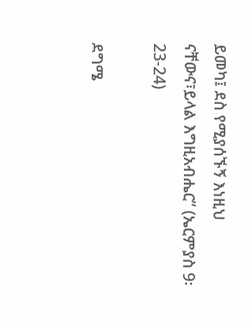ይመካ፤ ደስ የሚያሰኙኝ እነዚህ ናቸውና፣ይላል እግዚአብሔር” (ኤርምያስ 9፡23-24)

ደግሜ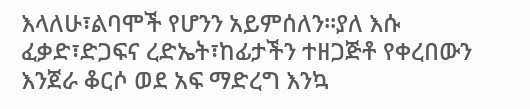እላለሁ፣ልባሞች የሆንን አይምሰለን፡፡ያለ እሱ ፈቃድ፣ድጋፍና ረድኤት፣ከፊታችን ተዘጋጅቶ የቀረበውን እንጀራ ቆርሶ ወደ አፍ ማድረግ እንኳ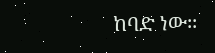ከባድ ነው፡፡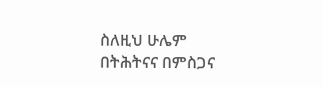ስለዚህ ሁሌም በትሕትናና በምስጋና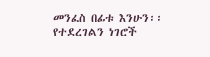መንፈስ በፊቱ እንሁን፡፡የተደረገልን ነገሮች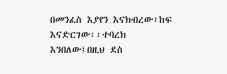በመንፈስ እያየን እናክብረው፣ከፍ እናድርገው፡፡ተባረክ እንበለው፤በዚህ ደስ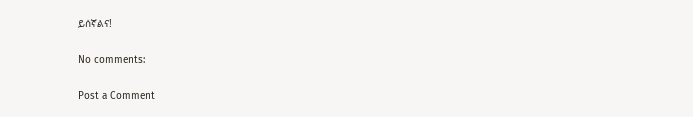ይሰኛልና!

No comments:

Post a Comment